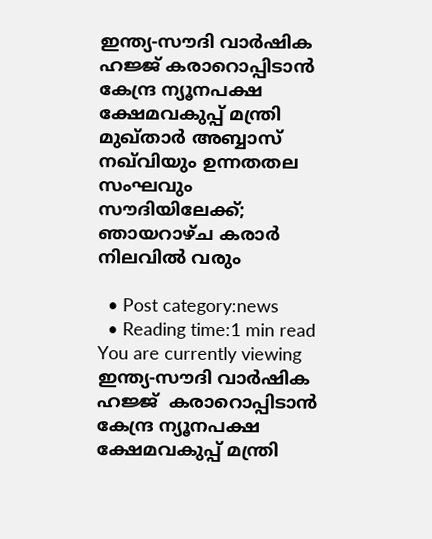ഇന്ത്യ-സൗദി വാർഷിക ഹജ്ജ് കരാറൊപ്പിടാൻ കേന്ദ്ര ന്യൂനപക്ഷ ക്ഷേമവകുപ്പ് മന്ത്രി മുഖ്താർ അബ്ബാസ് നഖ്‌വിയും ഉന്നതതല സംഘവും സൗദിയിലേക്ക്; ഞായറാഴ്ച കരാര്‍ നിലവില്‍ വരും

  • Post category:news
  • Reading time:1 min read
You are currently viewing ഇന്ത്യ-സൗദി വാർഷിക ഹജ്ജ്  കരാറൊപ്പിടാൻ കേന്ദ്ര ന്യൂനപക്ഷ ക്ഷേമവകുപ്പ് മന്ത്രി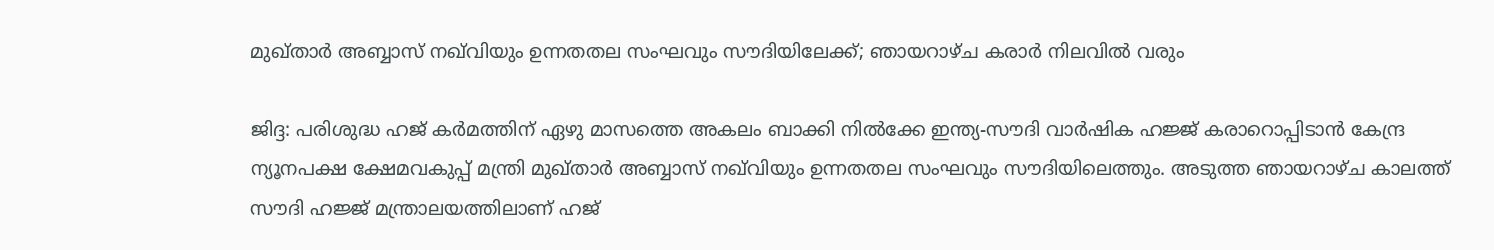മുഖ്താർ അബ്ബാസ് നഖ്‌വിയും ഉന്നതതല സംഘവും സൗദിയിലേക്ക്; ഞായറാഴ്ച കരാര്‍ നിലവില്‍ വരും

ജിദ്ദ: പരിശുദ്ധ ഹജ് കർമത്തിന് ഏഴു മാസത്തെ അകലം ബാക്കി നിൽക്കേ ഇന്ത്യ-സൗദി വാർഷിക ഹജ്ജ് കരാറൊപ്പിടാൻ കേന്ദ്ര ന്യൂനപക്ഷ ക്ഷേമവകുപ്പ് മന്ത്രി മുഖ്താർ അബ്ബാസ് നഖ്‌വിയും ഉന്നതതല സംഘവും സൗദിയിലെത്തും. അടുത്ത ഞായറാഴ്ച കാലത്ത് സൗദി ഹജ്ജ് മന്ത്രാലയത്തിലാണ് ഹജ്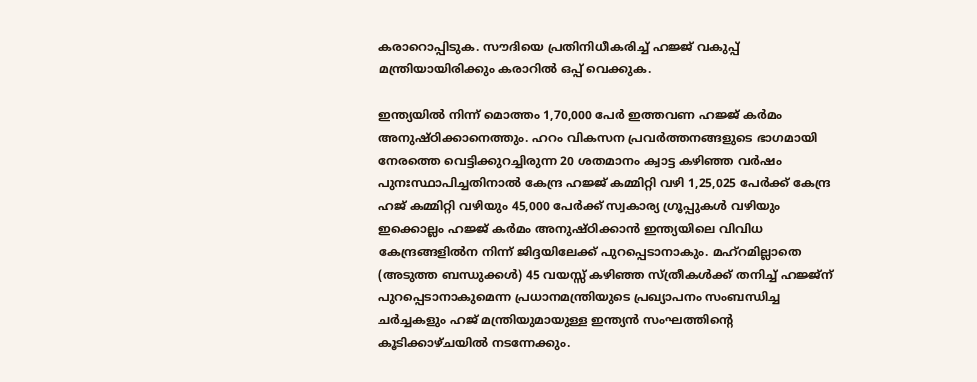കരാറൊപ്പിടുക. സൗദിയെ പ്രതിനിധീകരിച്ച് ഹജ്ജ് വകുപ്പ് മന്ത്രിയായിരിക്കും കരാറിൽ ഒപ്പ് വെക്കുക.

ഇന്ത്യയിൽ നിന്ന് മൊത്തം 1,70,000 പേർ ഇത്തവണ ഹജ്ജ് കർമം അനുഷ്ഠിക്കാനെത്തും. ഹറം വികസന പ്രവർത്തനങ്ങളുടെ ഭാഗമായി നേരത്തെ വെട്ടിക്കുറച്ചിരുന്ന 20 ശതമാനം ക്വാട്ട കഴിഞ്ഞ വർഷം പുനഃസ്ഥാപിച്ചതിനാൽ കേന്ദ്ര ഹജ്ജ് കമ്മിറ്റി വഴി 1,25,025 പേർക്ക് കേന്ദ്ര ഹജ് കമ്മിറ്റി വഴിയും 45,000 പേർക്ക് സ്വകാര്യ ഗ്രൂപ്പുകൾ വഴിയും ഇക്കൊല്ലം ഹജ്ജ് കർമം അനുഷ്ഠിക്കാൻ ഇന്ത്യയിലെ വിവിധ കേന്ദ്രങ്ങളിൽന നിന്ന് ജിദ്ദയിലേക്ക് പുറപ്പെടാനാകും. മഹ്‌റമില്ലാതെ (അടുത്ത ബന്ധുക്കൾ) 45 വയസ്സ് കഴിഞ്ഞ സ്ത്രീകൾക്ക് തനിച്ച് ഹജ്ജ്ന് പുറപ്പെടാനാകുമെന്ന പ്രധാനമന്ത്രിയുടെ പ്രഖ്യാപനം സംബന്ധിച്ച ചർച്ചകളും ഹജ് മന്ത്രിയുമായുള്ള ഇന്ത്യൻ സംഘത്തിന്റെ കൂടിക്കാഴ്ചയിൽ നടന്നേക്കും.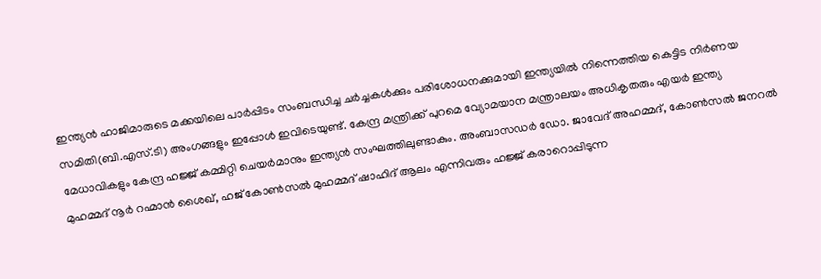ഇന്ത്യൻ ഹാജിമാരുടെ മക്കയിലെ പാർപ്പിടം സംബന്ധിച്ച ചർച്ചകൾക്കും പരിശോധനക്കുമായി ഇന്ത്യയിൽ നിന്നെത്തിയ കെട്ടിട നിർണയ സമിതി(ബി.എസ്.ടി) അംഗങ്ങളും ഇപ്പോൾ ഇവിടെയുണ്ട്. കേന്ദ്ര മന്ത്രിക്ക് പുറമെ വ്യോമയാന മന്ത്രാലയം അധികൃതരും എയർ ഇന്ത്യ മേധാവികളും കേന്ദ്ര ഹജ്ജ് കമ്മിറ്റി ചെയർമാനും ഇന്ത്യൻ സംഘത്തിലുണ്ടാകും. അംബാസഡർ ഡോ. ജാവേദ് അഹമ്മദ്, കോൺസൽ ജനറൽ മുഹമ്മദ് നൂർ റഹ്മാൻ ശൈഖ്, ഹജ് കോൺസൽ മുഹമ്മദ് ഷാഹിദ് ആലം എന്നിവരും ഹജ്ജ് കരാറൊപ്പിടുന്ന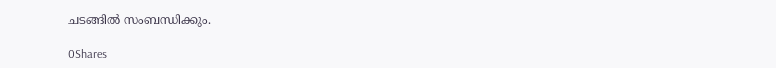ചടങ്ങിൽ സംബന്ധിക്കും.

0Shares